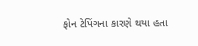ફોન ટેપિંગના કારણે થયા હતા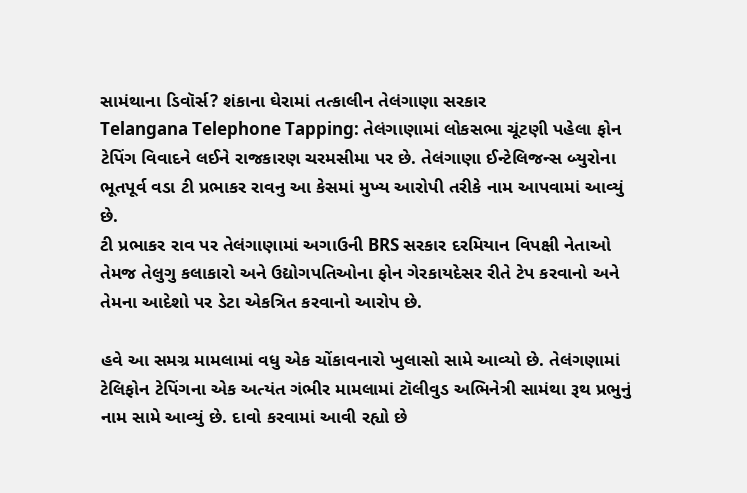સામંથાના ડિવૉર્સ? શંકાના ઘેરામાં તત્કાલીન તેલંગાણા સરકાર
Telangana Telephone Tapping: તેલંગાણામાં લોકસભા ચૂંટણી પહેલા ફોન ટેપિંગ વિવાદને લઈને રાજકારણ ચરમસીમા પર છે. તેલંગાણા ઈન્ટેલિજન્સ બ્યુરોના ભૂતપૂર્વ વડા ટી પ્રભાકર રાવનુ આ કેસમાં મુખ્ય આરોપી તરીકે નામ આપવામાં આવ્યું છે.
ટી પ્રભાકર રાવ પર તેલંગાણામાં અગાઉની BRS સરકાર દરમિયાન વિપક્ષી નેતાઓ તેમજ તેલુગુ કલાકારો અને ઉદ્યોગપતિઓના ફોન ગેરકાયદેસર રીતે ટેપ કરવાનો અને તેમના આદેશો પર ડેટા એકત્રિત કરવાનો આરોપ છે.

હવે આ સમગ્ર મામલામાં વધુ એક ચોંકાવનારો ખુલાસો સામે આવ્યો છે. તેલંગણામાં ટેલિફોન ટેપિંગના એક અત્યંત ગંભીર મામલામાં ટૉલીવુડ અભિનેત્રી સામંથા રૂથ પ્રભુનું નામ સામે આવ્યું છે. દાવો કરવામાં આવી રહ્યો છે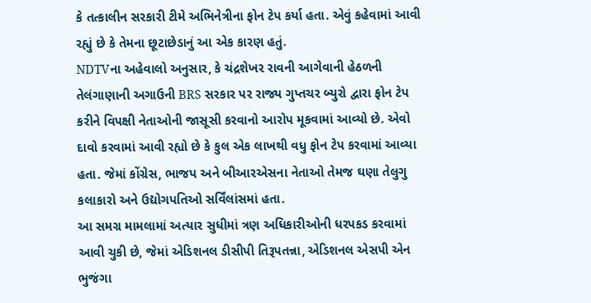કે તત્કાલીન સરકારી ટીમે અભિનેત્રીના ફોન ટેપ કર્યા હતા. એવું કહેવામાં આવી રહ્યું છે કે તેમના છૂટાછેડાનું આ એક કારણ હતું.
NDTVના અહેવાલો અનુસાર, કે ચંદ્રશેખર રાવની આગેવાની હેઠળની તેલંગાણાની અગાઉની BRS સરકાર પર રાજ્ય ગુપ્તચર બ્યુરો દ્વારા ફોન ટેપ કરીને વિપક્ષી નેતાઓની જાસૂસી કરવાનો આરોપ મૂકવામાં આવ્યો છે. એવો દાવો કરવામાં આવી રહ્યો છે કે કુલ એક લાખથી વધુ ફોન ટેપ કરવામાં આવ્યા હતા. જેમાં કોંગ્રેસ, ભાજપ અને બીઆરએસના નેતાઓ તેમજ ઘણા તેલુગુ કલાકારો અને ઉદ્યોગપતિઓ સર્વિંલાંસમાં હતા.
આ સમગ્ર મામલામાં અત્યાર સુધીમાં ત્રણ અધિકારીઓની ધરપકડ કરવામાં આવી ચુકી છે, જેમાં એડિશનલ ડીસીપી તિરૂપતન્ના, એડિશનલ એસપી એન ભુજંગા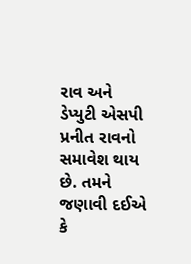રાવ અને ડેપ્યુટી એસપી પ્રનીત રાવનો સમાવેશ થાય છે. તમને જણાવી દઈએ કે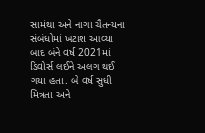સામંથા અને નાગા ચૈતન્યના સંબંધોમાં ખટાશ આવ્યા બાદ બંને વર્ષ 2021માં ડિવોર્સ લઈને અલગ થઈ ગયા હતા. બે વર્ષ સુધી મિત્રતા અને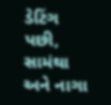ડેટિંગ પછી, સામંથા અને નાગા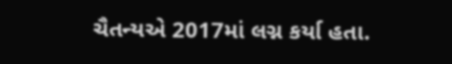ચૈતન્યએ 2017માં લગ્ન કર્યા હતા.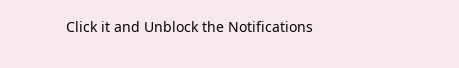Click it and Unblock the Notifications